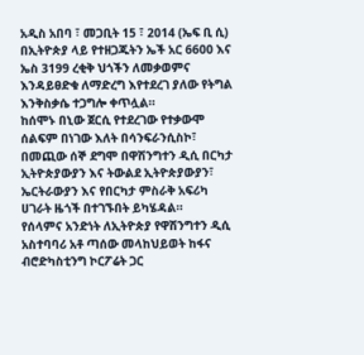አዲስ አበባ ፣ መጋቢት 15 ፣ 2014 (ኤፍ ቢ ሲ) በኢትዮጵያ ላይ የተዘጋጁትን ኤች አር 6600 እና ኤስ 3199 ረቂቅ ህጎችን ለመቃወምና እንዳይፀድቁ ለማድረግ እየተደረገ ያለው የትግል እንቅስቃሴ ተጋግሎ ቀጥሏል።
ከሰሞኑ በኒው ጀርሲ የተደረገው የተቃውሞ ሰልፍም በነገው እለት በሳንፍራንሲስኮ፣ በመጪው ሰኞ ደግሞ በዋሽንግተን ዲሲ በርካታ ኢትዮጵያውያን እና ትውልደ ኢትዮጵያውያን፣ ኤርትራውያን እና የበርካታ ምስራቅ አፍሪካ ሀገራት ዜጎች በተገኙበት ይካሄዳል።
የሰላምና አንድነት ለኢትዮጵያ የዋሽንግተን ዲሲ አስተባባሪ አቶ ጣሰው መላከህይወት ከፋና ብሮድካስቲንግ ኮርፖሬት ጋር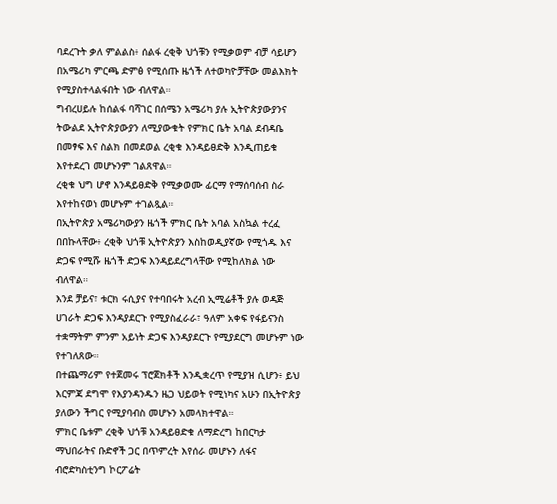ባደረጉት ቃለ ምልልስ፥ ሰልፋ ረቂቅ ህጎቹን የሚቃወም ብቻ ሳይሆን በአሜሪካ ምርጫ ድምፅ የሚሰጡ ዜጎች ለተወካዮቻቸው መልእክት የሚያስተላልፋበት ነው ብለዋል።
ግብረሀይሉ ከሰልፋ ባሻገር በሰሜን አሜሪካ ያሉ ኢትዮጵያውያንና ትውልደ ኢትዮጵያውያን ለሚያውቁት የምክር ቤት አባል ደብዳቤ በመፃፍ እና ስልክ በመደወል ረቂቁ እንዳይፀድቅ እንዲጠይቁ እየተደረገ መሆኑንም ገልጸዋል።
ረቂቁ ህግ ሆኖ እንዳይፀድቅ የሚቃወሙ ፊርማ የማሰባሰብ ስራ እየተከናወነ መሆኑም ተገልጿል።
በኢትዮጵያ አሜሪካውያን ዜጎች ምክር ቤት አባል አስኳል ተረፈ በበኩላቸው፥ ረቂቅ ህጎቹ ኢትዮጵያን እስከወዲያኛው የሚጎዱ እና ድጋፍ የሚሹ ዜጎች ድጋፍ እንዳይደረግላቸው የሚከለክል ነው ብለዋል።
እንደ ቻይና፣ ቱርክ ሩሲያና የተባበሩት አረብ ኢሚሬቶች ያሉ ወዳጅ ሀገራት ድጋፍ እንዳያደርጉ የሚያስፈራራ፣ ዓለም አቀፍ የፋይናንስ ተቋማትም ምንም አይነት ድጋፍ እንዳያደርጉ የሚያደርግ መሆኑም ነው የተገለጸው።
በተጨማሪም የተጀመሩ ፕሮጀክቶች እንዲቋረጥ የሚያዝ ሲሆን፥ ይህ እርምጃ ደግሞ የእያንዳንዱን ዜጋ ህይወት የሚነካና አሁን በኢትዮጵያ ያለውን ችግር የሚያባብስ መሆኑን አመላክተዋል።
ምክር ቤቱም ረቂቅ ህጎቹ አንዳይፀድቁ ለማድረግ ከበርካታ ማህበራትና ቡድኖች ጋር በጥምረት እየሰራ መሆኑን ለፋና ብሮድካስቲንግ ኮርፖሬት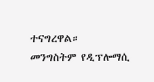ተናግረዋል።
መንግስትም የዲፕሎማሲ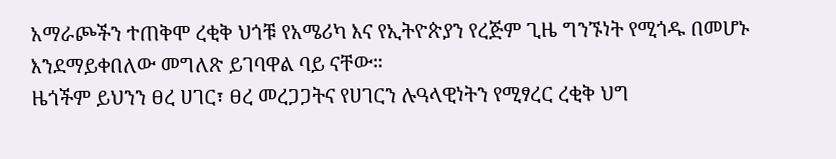አማራጮችን ተጠቅሞ ረቂቅ ህጎቹ የአሜሪካ እና የኢትዮጵያን የረጅም ጊዜ ግንኙነት የሚጎዱ በመሆኑ እንደማይቀበለው መግለጽ ይገባዋል ባይ ናቸው።
ዜጎችም ይህንን ፀረ ሀገር፣ ፀረ መረጋጋትና የሀገርን ሉዓላዊነትን የሚፃረር ረቂቅ ህግ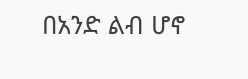በአንድ ልብ ሆኖ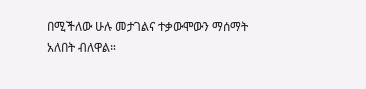በሚችለው ሁሉ መታገልና ተቃውሞውን ማሰማት አለበት ብለዋል።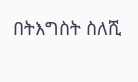በትእግስት ስለሺ